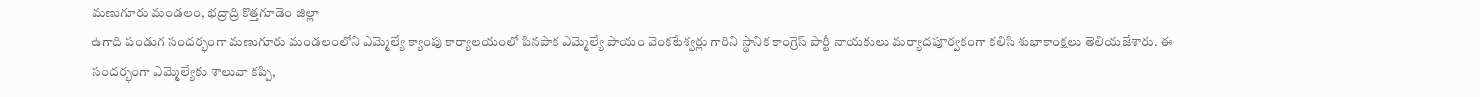మణుగూరు మండలం, భద్రాద్రి కొత్తగూడెం జిల్లా
ఉగాది పండుగ సందర్భంగా మణుగూరు మండలంలోని ఎమ్మెల్యే క్యాంపు కార్యాలయంలో పినపాక ఎమ్మెల్యే పాయం వెంకటేశ్వర్లు గారిని స్థానిక కాంగ్రెస్ పార్టీ నాయకులు మర్యాదపూర్వకంగా కలిసి శుభాకాంక్షలు తెలియజేశారు. ఈ సందర్భంగా ఎమ్మెల్యేకు శాలువా కప్పి,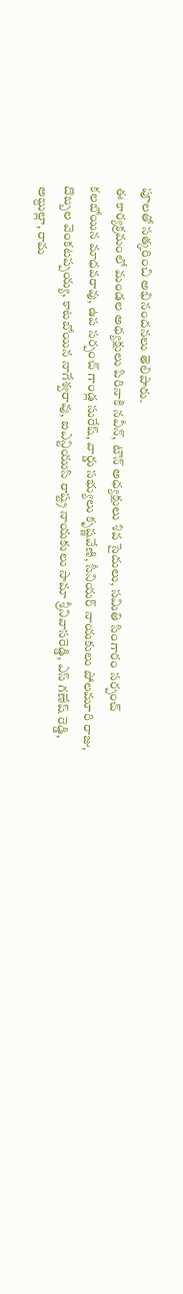పూలతో సత్కరించి అభినందనలు తెలిపారు.
ఈ కార్యక్రమంలో మండల అధ్యక్షులు పిరినాకి నవీన్, టౌన్ అధ్యక్షులు శివ సైదులు, సమితి సింగారం సర్పంచ్ కలబోయిన మాధవరావు, ఉప సర్పంచ్ గాండ్ల సురేష్, వార్డు సభ్యులు కృష్ణవేణి, సీనియర్ నాయకులు పోలమూరి రాజు, దొబ్బల వెంకటప్పయ్య, కాటబోయిన నాగేశ్వరావు, ఐఎన్టియుసి రాష్ట్ర నాయకులు సామా శ్రీనివాసరెడ్డి, ఎస్ గణేష్ రెడ్డి, అబ్దుల్లా, రామ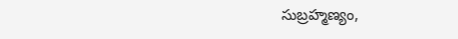సుబ్రహ్మణ్యం,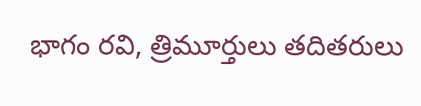భాగం రవి, త్రిమూర్తులు తదితరులు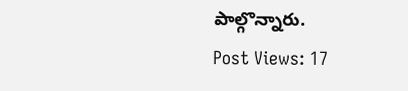పాల్గొన్నారు.
Post Views: 17